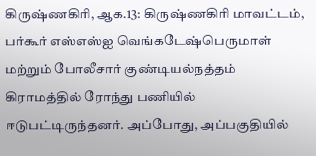கிருஷ்ணகிரி, ஆக.13: கிருஷ்ணகிரி மாவட்டம், பர்கூர் எஸ்எஸ்ஐ வெங்கடேஷ்பெருமாள் மற்றும் போலீசார் குண்டியல்நத்தம் கிராமத்தில் ரோந்து பணியில் ஈடுபட்டிருந்தனர். அப்போது, அப்பகுதியில்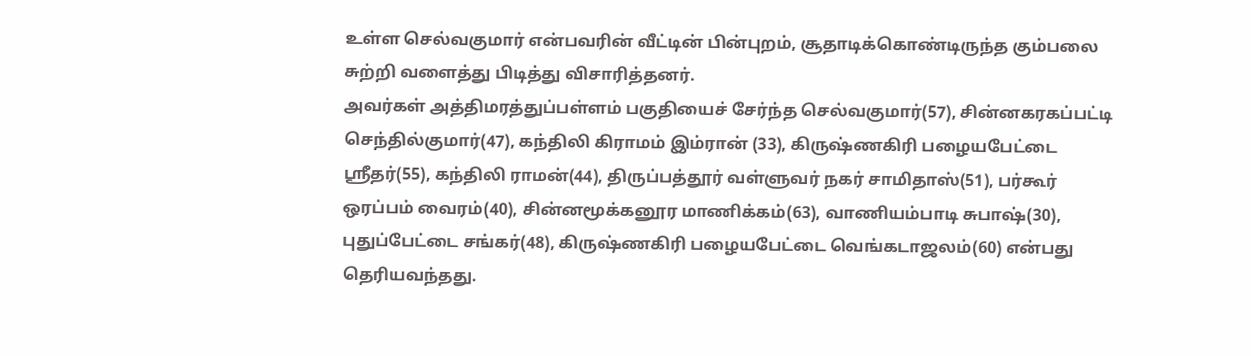உள்ள செல்வகுமார் என்பவரின் வீட்டின் பின்புறம், சூதாடிக்கொண்டிருந்த கும்பலை சுற்றி வளைத்து பிடித்து விசாரித்தனர்.
அவர்கள் அத்திமரத்துப்பள்ளம் பகுதியைச் சேர்ந்த செல்வகுமார்(57), சின்னகரகப்பட்டி செந்தில்குமார்(47), கந்திலி கிராமம் இம்ரான் (33), கிருஷ்ணகிரி பழையபேட்டை ஸ்ரீதர்(55), கந்திலி ராமன்(44), திருப்பத்தூர் வள்ளுவர் நகர் சாமிதாஸ்(51), பர்கூர் ஒரப்பம் வைரம்(40), சின்னமூக்கனூர மாணிக்கம்(63), வாணியம்பாடி சுபாஷ்(30), புதுப்பேட்டை சங்கர்(48), கிருஷ்ணகிரி பழையபேட்டை வெங்கடாஜலம்(60) என்பது தெரியவந்தது.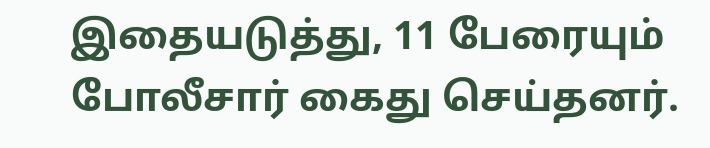இதையடுத்து, 11 பேரையும் போலீசார் கைது செய்தனர்.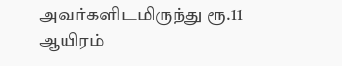அவர்களிடமிருந்து ரூ.11 ஆயிரம்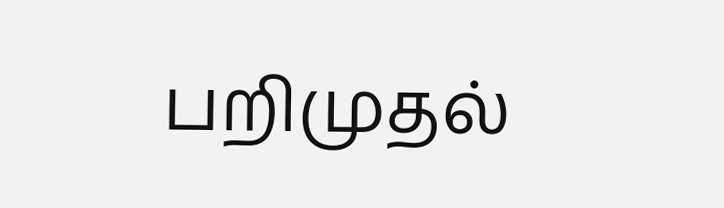பறிமுதல்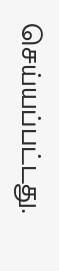செய்யப்பட்டது.